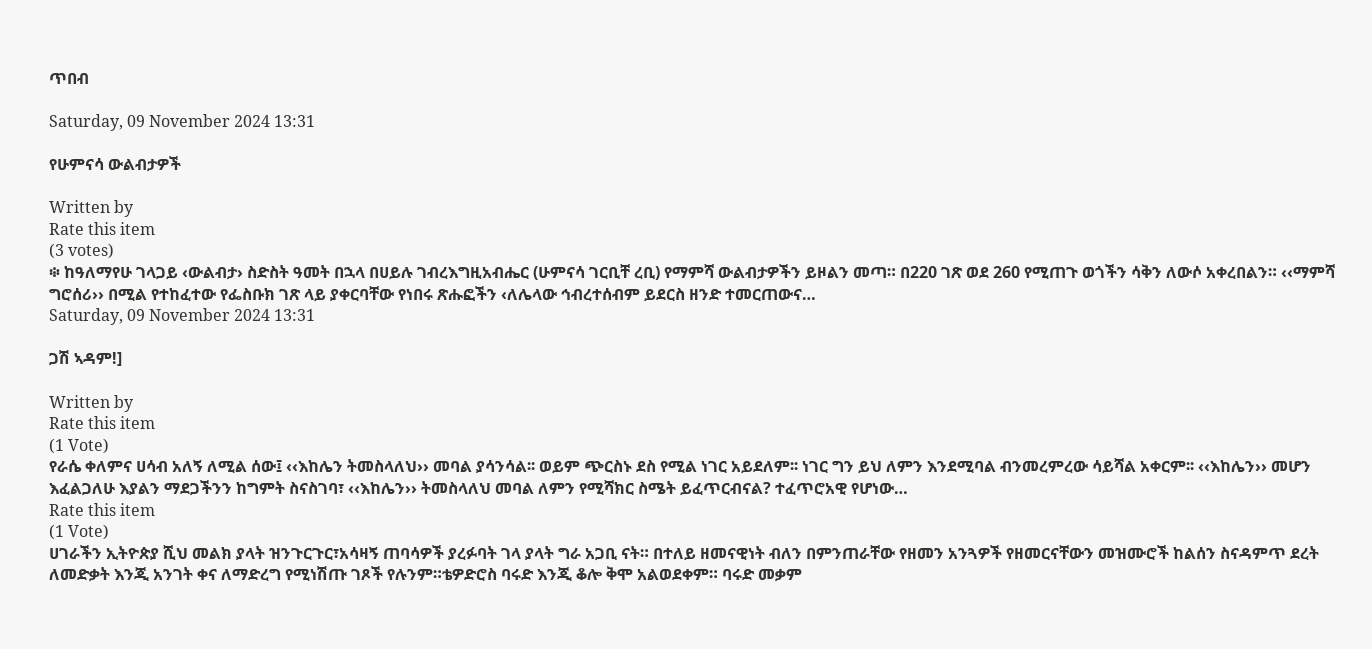ጥበብ

Saturday, 09 November 2024 13:31

የሁምናሳ ውልብታዎች

Written by
Rate this item
(3 votes)
፨ ከዓለማየሁ ገላጋይ ‹ውልብታ› ስድስት ዓመት በኋላ በሀይሉ ገብረእግዚአብሔር (ሁምናሳ ገርቢቸ ረቢ) የማምሻ ውልብታዎችን ይዞልን መጣ። በ220 ገጽ ወደ 260 የሚጠጉ ወጎችን ሳቅን ለውሶ አቀረበልን። ‹‹ማምሻ ግሮሰሪ›› በሚል የተከፈተው የፌስቡክ ገጽ ላይ ያቀርባቸው የነበሩ ጽሑፎችን ‹ለሌላው ኅብረተሰብም ይደርስ ዘንድ ተመርጠውና…
Saturday, 09 November 2024 13:31

ጋሽ ኣዳም!]

Written by
Rate this item
(1 Vote)
የራሴ ቀለምና ሀሳብ አለኝ ለሚል ሰው፤ ‹‹እከሌን ትመስላለህ›› መባል ያሳንሳል፡፡ ወይም ጭርስኑ ደስ የሚል ነገር አይደለም፡፡ ነገር ግን ይህ ለምን እንደሚባል ብንመረምረው ሳይሻል አቀርም፡፡ ‹‹እከሌን›› መሆን እፈልጋለሁ እያልን ማደጋችንን ከግምት ስናስገባ፣ ‹‹እከሌን›› ትመስላለህ መባል ለምን የሚሻክር ስሜት ይፈጥርብናል? ተፈጥሮአዊ የሆነው…
Rate this item
(1 Vote)
ሀገራችን ኢትዮጵያ ሺህ መልክ ያላት ዝንጉርጉር፣አሳዛኝ ጠባሳዎች ያረፉባት ገላ ያላት ግራ አጋቢ ናት። በተለይ ዘመናዊነት ብለን በምንጠራቸው የዘመን አንጓዎች የዘመርናቸውን መዝሙሮች ከልሰን ስናዳምጥ ደረት ለመድቃት እንጂ አንገት ቀና ለማድረግ የሚነሽጡ ገጾች የሉንም።ቴዎድሮስ ባሩድ እንጂ ቆሎ ቅሞ አልወደቀም። ባሩድ መቃም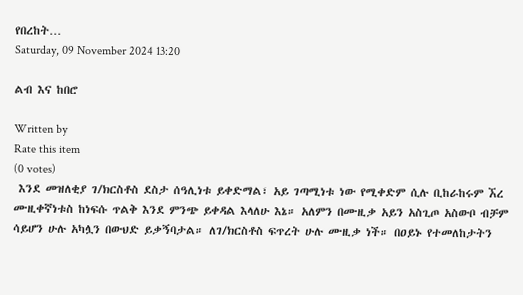የበረከት…
Saturday, 09 November 2024 13:20

ልብ እና ከበሮ

Written by
Rate this item
(0 votes)
 እንደ መዝለቂያ ገ/ክርስቶስ ደስታ ሰዓሊነቱ ይቀድማል፣ አይ ገጣሚነቱ ነው የሚቀድም ሲሉ ቢከራከሩም ኧረ ሙዚቀኛነቱስ ከነፍሱ ጥልቅ እንደ ምንጭ ይቀዳል እላለሁ እኔ። አለምን በሙዚቃ አይን አስጊጦ አስውቦ ብቻም ሳይሆን ሁሉ አካሏን በውህድ ይቃኝባታል። ለገ/ክርስቶስ ፍጥረት ሁሉ ሙዚቃ ነች። በዐይኑ የተመለከታትን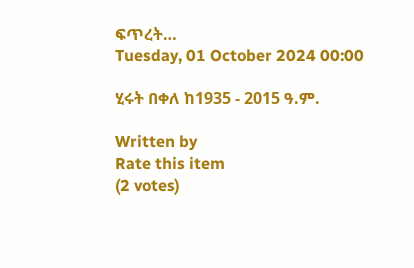ፍጥረት…
Tuesday, 01 October 2024 00:00

ሂሩት በቀለ ከ1935 - 2015 ዓ.ም.

Written by
Rate this item
(2 votes)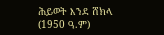ሕይወት እንደ ሸክላ (1950 ዓ.ም)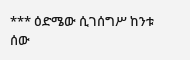*** ዕድሜው ሲገሰግሥ ከንቱ ሰው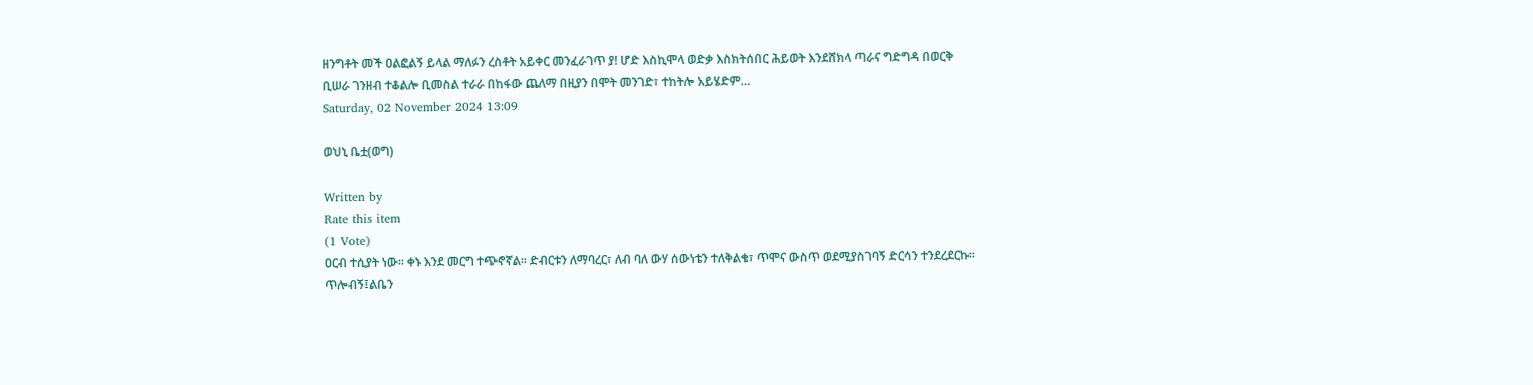ዘንግቶት መች ዐልፎልኝ ይላል ማለፉን ረስቶት አይቀር መንፈራገጥ ያ! ሆድ እስኪሞላ ወድቃ እስክትሰበር ሕይወት እንደሸክላ ጣራና ግድግዳ በወርቅ ቢሠራ ገንዘብ ተቆልሎ ቢመስል ተራራ በከፋው ጨለማ በዚያን በሞት መንገድ፣ ተከትሎ አይሄድም…
Saturday, 02 November 2024 13:09

ወህኒ ቤቷ(ወግ)

Written by
Rate this item
(1 Vote)
ዐርብ ተሲያት ነው፡፡ ቀኑ እንደ መርግ ተጭኖኛል፡፡ ድብርቱን ለማባረር፣ ለብ ባለ ውሃ ሰውነቴን ተለቅልቄ፣ ጥሞና ውስጥ ወደሚያስገባኝ ድርሳን ተንደረደርኩ፡፡ ጥሎብኝ፤ልቤን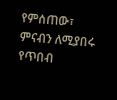የምሰጠው፣ ምናብን ለሚያበሩ የጥበብ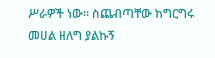ሥራዎች ነው፡፡ ስጨብጣቸው ከግርግሩ መሀል ዘለግ ያልኩኝ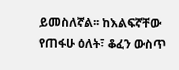ይመስለኛል፡፡ ከእልፍኛቸው የጠፋሁ ዕለት፣ ቆፈን ውስጥ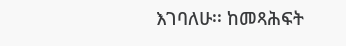እገባለሁ፡፡ ከመጻሕፍት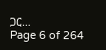ጋር…
Page 6 of 264